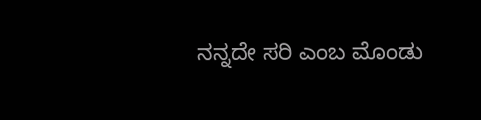ನನ್ನದೇ ಸರಿ ಎಂಬ ಮೊಂಡು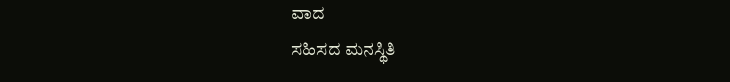ವಾದ
ಸಹಿಸದ ಮನಸ್ಥಿತಿ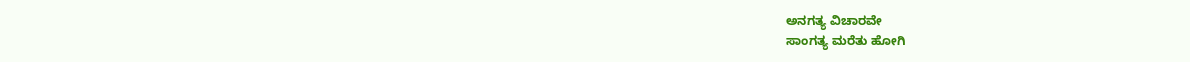ಅನಗತ್ಯ ವಿಚಾರವೇ
ಸಾಂಗತ್ಯ ಮರೆತು ಹೋಗಿ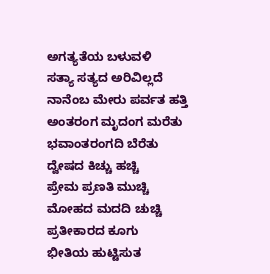ಅಗತ್ಯತೆಯ ಬಳುವಳಿ
ಸತ್ಯಾ ಸತ್ಯದ ಅರಿವಿಲ್ಲದೆ
ನಾನೆಂಬ ಮೇರು ಪರ್ವತ ಹತ್ತಿ
ಅಂತರಂಗ ಮೃದಂಗ ಮರೆತು
ಭವಾಂತರಂಗದಿ ಬೆರೆತು
ದ್ವೇಷದ ಕಿಚ್ಚು ಹಚ್ಚಿ
ಪ್ರೇಮ ಪ್ರಣತಿ ಮುಚ್ಚಿ
ಮೋಹದ ಮದದಿ ಚುಚ್ಚಿ
ಪ್ರತೀಕಾರದ ಕೂಗು
ಭೀತಿಯ ಹುಟ್ಟಿಸುತ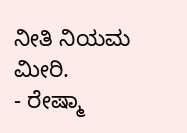ನೀತಿ ನಿಯಮ ಮೀರಿ.
- ರೇಷ್ಮಾ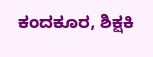ಕಂದಕೂರ, ಶಿಕ್ಷಕಿ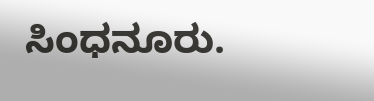ಸಿಂಧನೂರು.